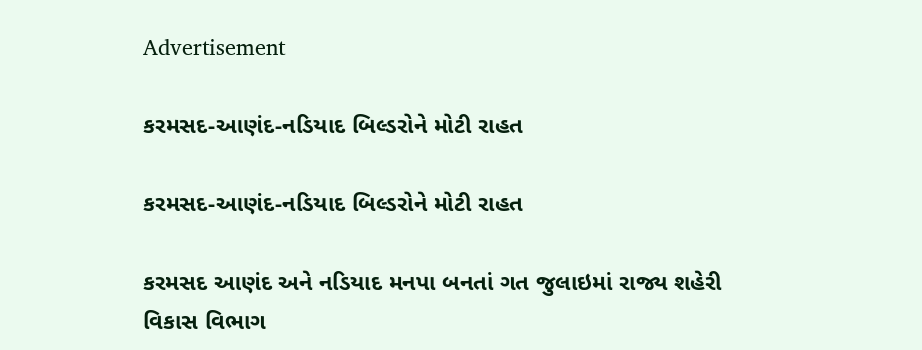Advertisement

કરમસદ-આણંદ-નડિયાદ બિલ્ડરોને મોટી રાહત

કરમસદ-આણંદ-નડિયાદ બિલ્ડરોને મોટી રાહત

કરમસદ આણંદ અને નડિયાદ મનપા બનતાં ગત જુલાઇમાં રાજ્ય શહેરી વિકાસ વિભાગ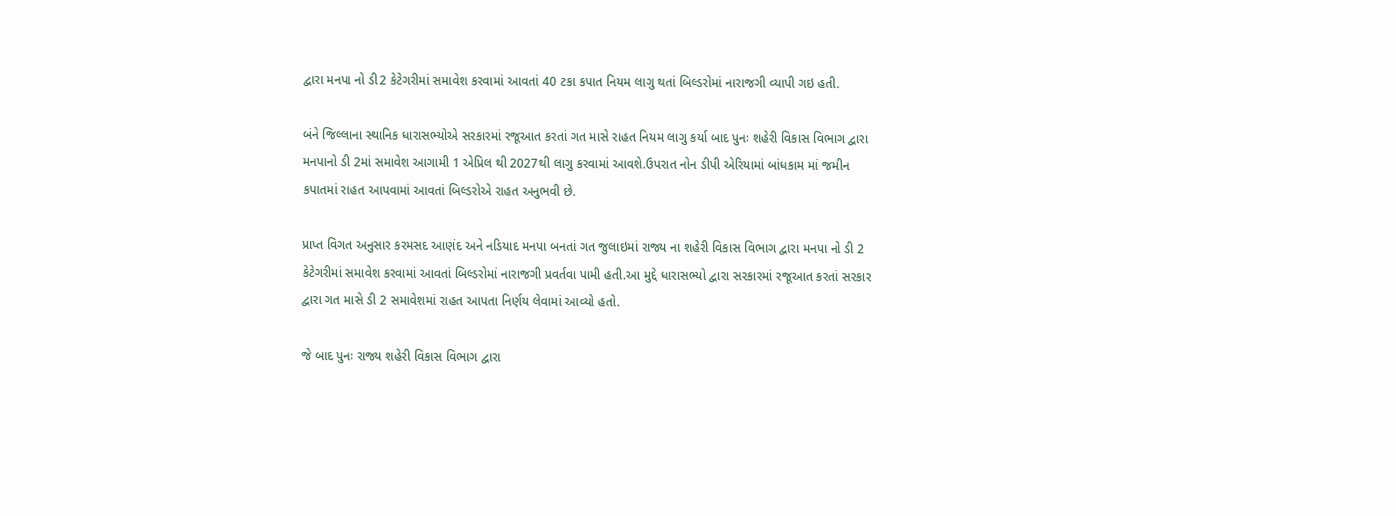દ્વારા મનપા નો ડી2 કેટેગરીમાં સમાવેશ કરવામાં આવતાં 40 ટકા કપાત નિયમ લાગુ થતાં બિલ્ડરોમાં નારાજગી વ્યાપી ગઇ હતી.

બંને જિલ્લાના સ્થાનિક ધારાસભ્યોએ સરકારમાં રજૂઆત કરતાં ગત માસે રાહત નિયમ લાગુ કર્યા બાદ પુનઃ શહેરી વિકાસ વિભાગ દ્વારા મનપાનો ડી 2માં સમાવેશ આગામી 1 એપ્રિલ થી 2027થી લાગુ કરવામાં આવશે.ઉપરાત નોન ડીપી એરિયામાં બાંધકામ માં જમીન કપાતમાં રાહત આપવામાં આવતાં બિલ્ડરોએ રાહત અનુભવી છે.

પ્રાપ્ત વિગત અનુસાર કરમસદ આણંદ અને નડિયાદ મનપા બનતાં ગત જુલાઇમાં રાજ્ય ના શહેરી વિકાસ વિભાગ દ્વારા મનપા નો ડી 2 કેટેગરીમાં સમાવેશ કરવામાં આવતાં બિલ્ડરોમાં નારાજગી પ્રવર્તવા પામી હતી.આ મુદ્દે ધારાસભ્યો દ્વારા સરકારમાં રજૂઆત કરતાં સરકાર દ્વારા ગત માસે ડી 2 સમાવેશમાં રાહત આપતા નિર્ણય લેવામાં આવ્યો હતો.

જે બાદ પુનઃ રાજ્ય શહેરી વિકાસ વિભાગ દ્વારા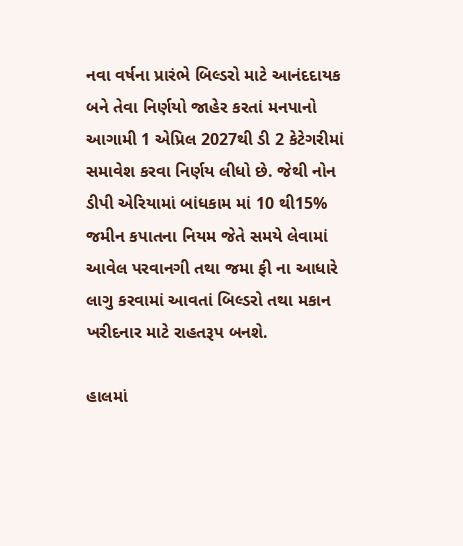નવા વર્ષના પ્રારંભે બિલ્ડરો માટે આનંદદાયક બને તેવા નિર્ણયો જાહેર કરતાં મનપાનો આગામી 1 એપ્રિલ 2027થી ડી 2 કેટેગરીમાં સમાવેશ કરવા નિર્ણય લીધો છે. જેથી નોન ડીપી એરિયામાં બાંધકામ માં 10 થી15% જમીન કપાતના નિયમ જેતે સમયે લેવામાં આવેલ પરવાનગી તથા જમા ફી ના આધારે લાગુ કરવામાં આવતાં બિલ્ડરો તથા મકાન ખરીદનાર માટે રાહતરૂપ બનશે.

હાલમાં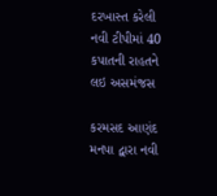દરખાસ્ત કરેલી નવી ટીપીમાં 40 કપાતની રાહતને લઇ અસમંજસ

કરમસદ આણંદ મનપા દ્વારા નવી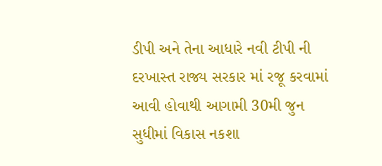ડીપી અને તેના આધારે નવી ટીપી ની દરખાસ્ત રાજ્ય સરકાર માં રજૂ કરવામાં આવી હોવાથી આગામી 30મી જુન સુધીમાં વિકાસ નકશા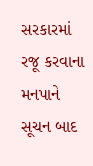સરકારમાં રજૂ કરવાના મનપાને સૂચન બાદ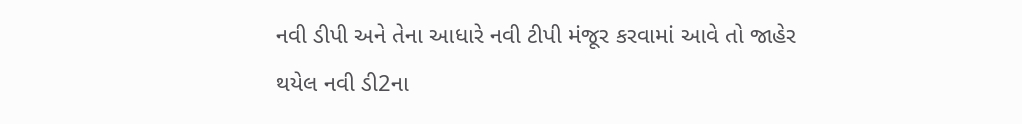નવી ડીપી અને તેના આધારે નવી ટીપી મંજૂર કરવામાં આવે તો જાહેર થયેલ નવી ડી2ના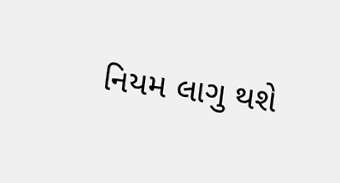નિયમ લાગુ થશે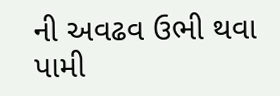ની અવઢવ ઉભી થવા પામી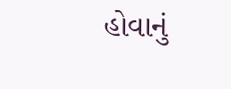હોવાનું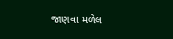જાણવા મળેલ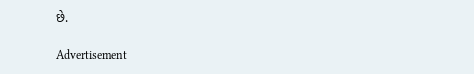છે.

Advertisement